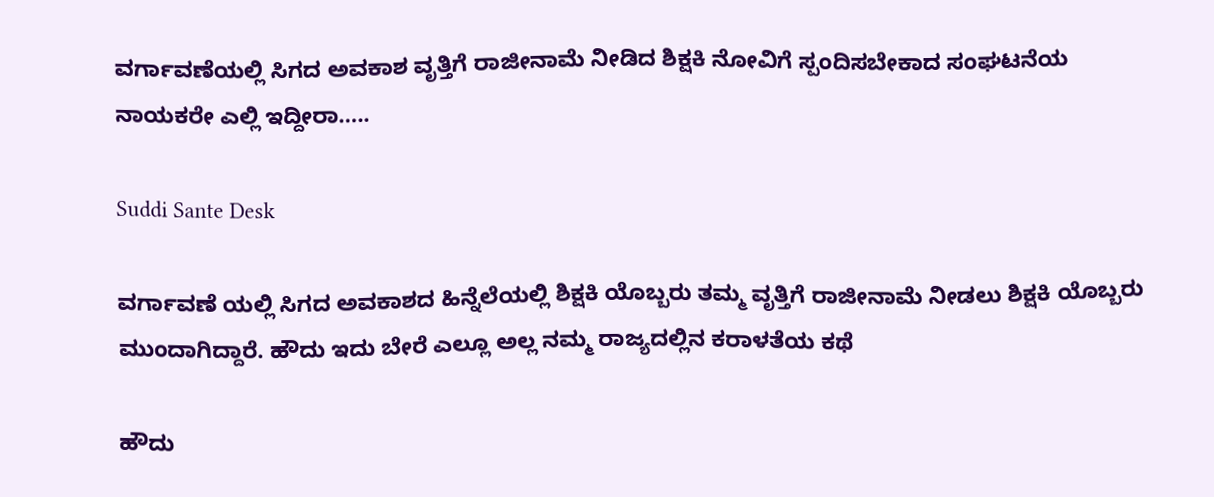ವರ್ಗಾವಣೆಯಲ್ಲಿ ಸಿಗದ ಅವಕಾಶ ವೃತ್ತಿಗೆ ರಾಜೀನಾಮೆ ನೀಡಿದ ಶಿಕ್ಷಕಿ ನೋವಿಗೆ ಸ್ಪಂದಿಸಬೇಕಾದ ಸಂಘಟನೆಯ ನಾಯಕರೇ ಎಲ್ಲಿ ಇದ್ದೀರಾ…..

Suddi Sante Desk

ವರ್ಗಾವಣೆ ಯಲ್ಲಿ ಸಿಗದ ಅವಕಾಶದ ಹಿನ್ನೆಲೆಯಲ್ಲಿ ಶಿಕ್ಷಕಿ ಯೊಬ್ಬರು ತಮ್ಮ ವೃತ್ತಿಗೆ ರಾಜೀನಾಮೆ ನೀಡಲು ಶಿಕ್ಷಕಿ ಯೊಬ್ಬರು ಮುಂದಾಗಿದ್ದಾರೆ. ಹೌದು ಇದು ಬೇರೆ ಎಲ್ಲೂ ಅಲ್ಲ ನಮ್ಮ ರಾಜ್ಯದಲ್ಲಿನ ಕರಾಳತೆಯ ಕಥೆ

ಹೌದು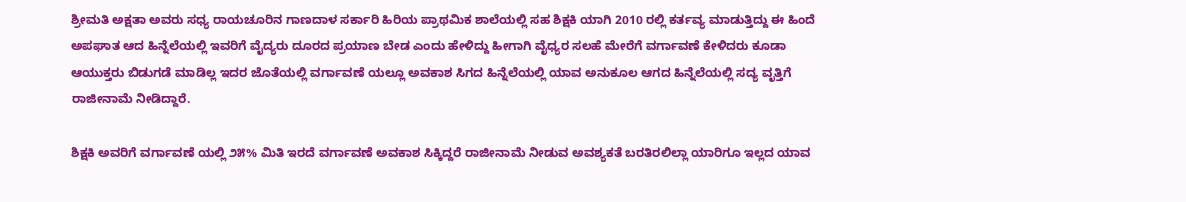ಶ್ರೀಮತಿ ಅಕ್ಷತಾ ಅವರು ಸಧ್ಯ ರಾಯಚೂರಿನ ಗಾಣದಾಳ ಸರ್ಕಾರಿ ಹಿರಿಯ ಪ್ರಾಥಮಿಕ ಶಾಲೆಯಲ್ಲಿ ಸಹ ಶಿಕ್ಷಕಿ ಯಾಗಿ 2010 ರಲ್ಲಿ ಕರ್ತವ್ಯ ಮಾಡುತ್ತಿದ್ದು ಈ ಹಿಂದೆ ಅಪಘಾತ ಆದ ಹಿನ್ನೆಲೆಯಲ್ಲಿ ಇವರಿಗೆ ವೈದ್ಯರು ದೂರದ ಪ್ರಯಾಣ ಬೇಡ ಎಂದು ಹೇಳಿದ್ದು ಹೀಗಾಗಿ ವೈಧ್ಯರ ಸಲಹೆ ಮೇರೆಗೆ ವರ್ಗಾವಣೆ ಕೇಳಿದರು ಕೂಡಾ ಆಯುಕ್ತರು ಬಿಡುಗಡೆ ಮಾಡಿಲ್ಲ ಇದರ ಜೊತೆಯಲ್ಲಿ ವರ್ಗಾವಣೆ ಯಲ್ಲೂ ಅವಕಾಶ ಸಿಗದ ಹಿನ್ನೆಲೆಯಲ್ಲಿ ಯಾವ ಅನುಕೂಲ ಆಗದ ಹಿನ್ನೆಲೆಯಲ್ಲಿ ಸದ್ಯ ವೃತ್ತಿಗೆ ರಾಜೀನಾಮೆ ನೀಡಿದ್ದಾರೆ.

ಶಿಕ್ಷಕಿ ಅವರಿಗೆ ವರ್ಗಾವಣೆ ಯಲ್ಲಿ ೨೫% ಮಿತಿ ಇರದೆ ವರ್ಗಾವಣೆ ಅವಕಾಶ ಸಿಕ್ಕಿದ್ದರೆ ರಾಜೀನಾಮೆ ನೀಡುವ ಅವಶ್ಯಕತೆ ಬರತಿರಲಿಲ್ಲಾ ಯಾರಿಗೂ ಇಲ್ಲದ ಯಾವ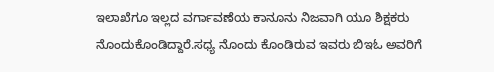ಇಲಾಖೆಗೂ ಇಲ್ಲದ ವರ್ಗಾವಣೆಯ ಕಾನೂನು ನಿಜವಾಗಿ ಯೂ ಶಿಕ್ಷಕರು ನೊಂದುಕೊಂಡಿದ್ದಾರೆ.ಸಧ್ಯ ನೊಂದು ಕೊಂಡಿರುವ ಇವರು ಬಿಇಓ ಅವರಿಗೆ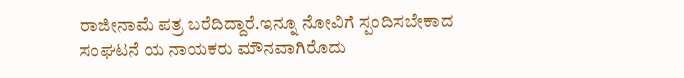ರಾಜೀನಾಮೆ ಪತ್ರ ಬರೆದಿದ್ದಾರೆ‌.ಇನ್ನೂ ನೋವಿಗೆ ಸ್ಪಂದಿಸಬೇಕಾದ ಸಂಘಟನೆ ಯ ನಾಯಕರು ಮೌನವಾಗಿರೊದು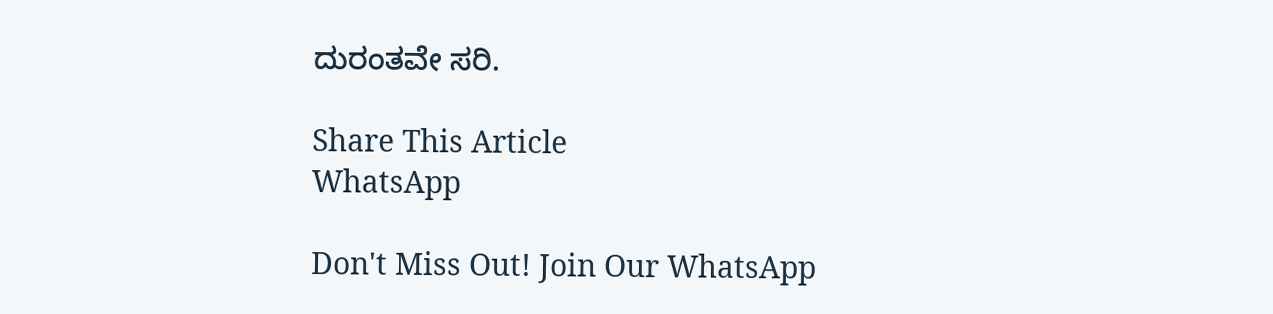ದುರಂತವೇ ಸರಿ.

Share This Article
WhatsApp

Don't Miss Out! Join Our WhatsApp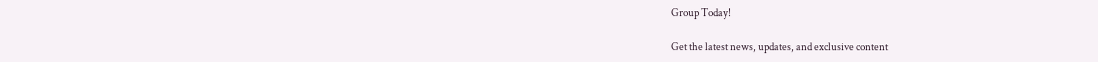Group Today!

Get the latest news, updates, and exclusive content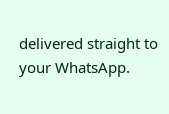delivered straight to your WhatsApp.